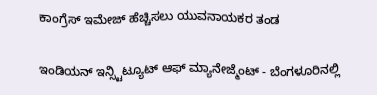ಕಾಂಗ್ರೆಸ್ ಇಮೇಜ್ ಹೆಚ್ಚಿಸಲು ಯುವನಾಯಕರ ತಂಡ

ಇಂಡಿಯನ್ ಇನ್ಸ್ಟಿಟ್ಯೂಟ್ ಆಫ್ ಮ್ಯಾನೇಜ್ಮೆಂಟ್ - ಬೆಂಗಳೂರಿನಲ್ಲಿ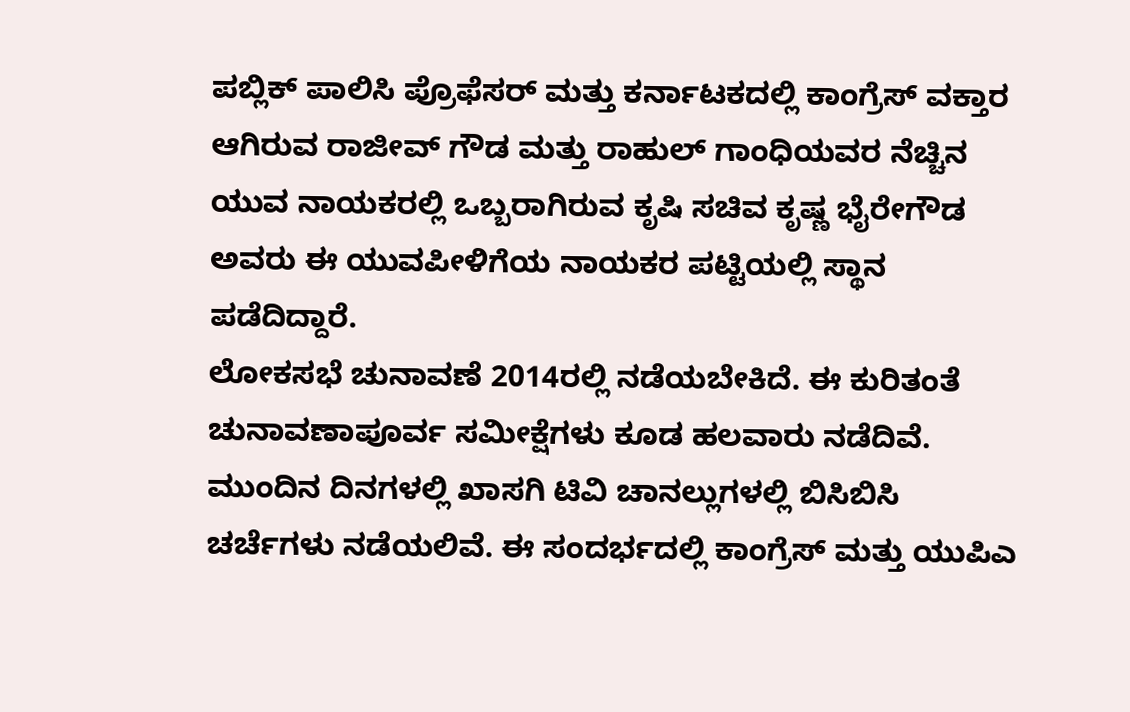ಪಬ್ಲಿಕ್ ಪಾಲಿಸಿ ಪ್ರೊಫೆಸರ್ ಮತ್ತು ಕರ್ನಾಟಕದಲ್ಲಿ ಕಾಂಗ್ರೆಸ್ ವಕ್ತಾರ ಆಗಿರುವ ರಾಜೀವ್ ಗೌಡ ಮತ್ತು ರಾಹುಲ್ ಗಾಂಧಿಯವರ ನೆಚ್ಚಿನ ಯುವ ನಾಯಕರಲ್ಲಿ ಒಬ್ಬರಾಗಿರುವ ಕೃಷಿ ಸಚಿವ ಕೃಷ್ಣ ಭೈರೇಗೌಡ ಅವರು ಈ ಯುವಪೀಳಿಗೆಯ ನಾಯಕರ ಪಟ್ಟಿಯಲ್ಲಿ ಸ್ಥಾನ ಪಡೆದಿದ್ದಾರೆ.
ಲೋಕಸಭೆ ಚುನಾವಣೆ 2014ರಲ್ಲಿ ನಡೆಯಬೇಕಿದೆ. ಈ ಕುರಿತಂತೆ ಚುನಾವಣಾಪೂರ್ವ ಸಮೀಕ್ಷೆಗಳು ಕೂಡ ಹಲವಾರು ನಡೆದಿವೆ. ಮುಂದಿನ ದಿನಗಳಲ್ಲಿ ಖಾಸಗಿ ಟಿವಿ ಚಾನಲ್ಲುಗಳಲ್ಲಿ ಬಿಸಿಬಿಸಿ ಚರ್ಚೆಗಳು ನಡೆಯಲಿವೆ. ಈ ಸಂದರ್ಭದಲ್ಲಿ ಕಾಂಗ್ರೆಸ್ ಮತ್ತು ಯುಪಿಎ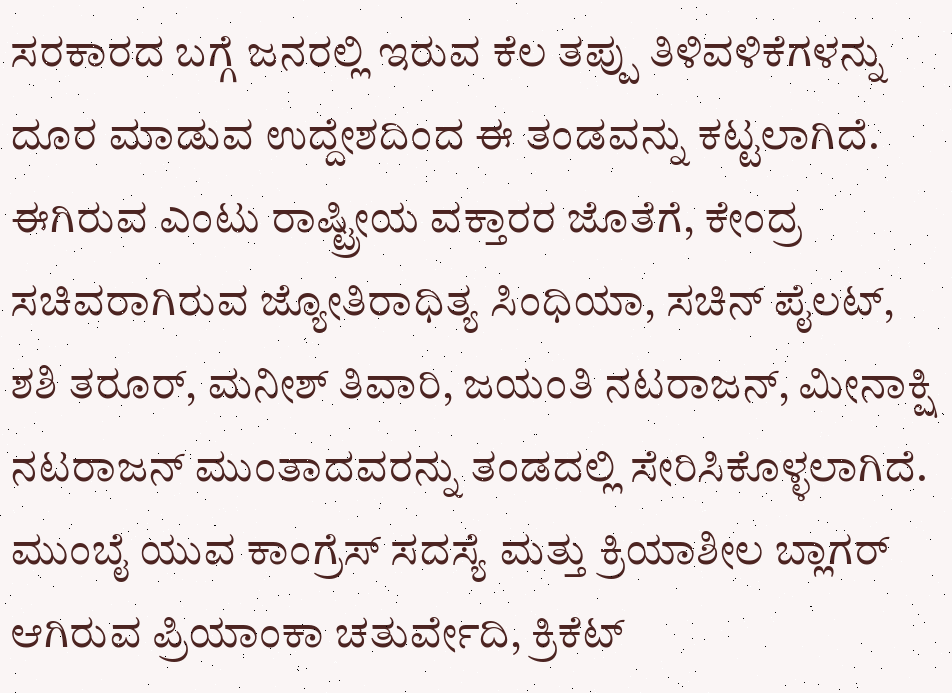ಸರಕಾರದ ಬಗ್ಗೆ ಜನರಲ್ಲಿ ಇರುವ ಕೆಲ ತಪ್ಪು ತಿಳಿವಳಿಕೆಗಳನ್ನು ದೂರ ಮಾಡುವ ಉದ್ದೇಶದಿಂದ ಈ ತಂಡವನ್ನು ಕಟ್ಟಲಾಗಿದೆ.
ಈಗಿರುವ ಎಂಟು ರಾಷ್ಟ್ರೀಯ ವಕ್ತಾರರ ಜೊತೆಗೆ, ಕೇಂದ್ರ ಸಚಿವರಾಗಿರುವ ಜ್ಯೋತಿರಾಧಿತ್ಯ ಸಿಂಧಿಯಾ, ಸಚಿನ್ ಪೈಲಟ್, ಶಶಿ ತರೂರ್, ಮನೀಶ್ ತಿವಾರಿ, ಜಯಂತಿ ನಟರಾಜನ್, ಮೀನಾಕ್ಷಿ ನಟರಾಜನ್ ಮುಂತಾದವರನ್ನು ತಂಡದಲ್ಲಿ ಸೇರಿಸಿಕೊಳ್ಳಲಾಗಿದೆ.
ಮುಂಬೈ ಯುವ ಕಾಂಗ್ರೆಸ್ ಸದಸ್ಯೆ ಮತ್ತು ಕ್ರಿಯಾಶೀಲ ಬ್ಲಾಗರ್ ಆಗಿರುವ ಪ್ರಿಯಾಂಕಾ ಚತುರ್ವೇದಿ, ಕ್ರಿಕೆಟ್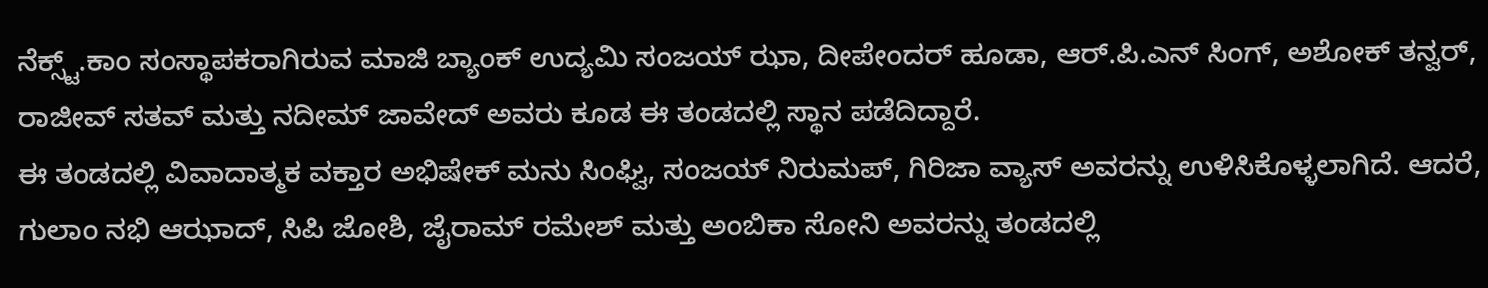ನೆಕ್ಸ್ಟ್.ಕಾಂ ಸಂಸ್ಥಾಪಕರಾಗಿರುವ ಮಾಜಿ ಬ್ಯಾಂಕ್ ಉದ್ಯಮಿ ಸಂಜಯ್ ಝಾ, ದೀಪೇಂದರ್ ಹೂಡಾ, ಆರ್.ಪಿ.ಎನ್ ಸಿಂಗ್, ಅಶೋಕ್ ತನ್ವರ್, ರಾಜೀವ್ ಸತವ್ ಮತ್ತು ನದೀಮ್ ಜಾವೇದ್ ಅವರು ಕೂಡ ಈ ತಂಡದಲ್ಲಿ ಸ್ಥಾನ ಪಡೆದಿದ್ದಾರೆ.
ಈ ತಂಡದಲ್ಲಿ ವಿವಾದಾತ್ಮಕ ವಕ್ತಾರ ಅಭಿಷೇಕ್ ಮನು ಸಿಂಘ್ವಿ, ಸಂಜಯ್ ನಿರುಮಪ್, ಗಿರಿಜಾ ವ್ಯಾಸ್ ಅವರನ್ನು ಉಳಿಸಿಕೊಳ್ಳಲಾಗಿದೆ. ಆದರೆ, ಗುಲಾಂ ನಭಿ ಆಝಾದ್, ಸಿಪಿ ಜೋಶಿ, ಜೈರಾಮ್ ರಮೇಶ್ ಮತ್ತು ಅಂಬಿಕಾ ಸೋನಿ ಅವರನ್ನು ತಂಡದಲ್ಲಿ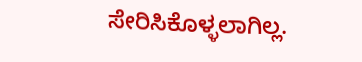ಸೇರಿಸಿಕೊಳ್ಳಲಾಗಿಲ್ಲ.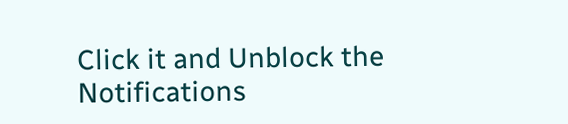Click it and Unblock the Notifications